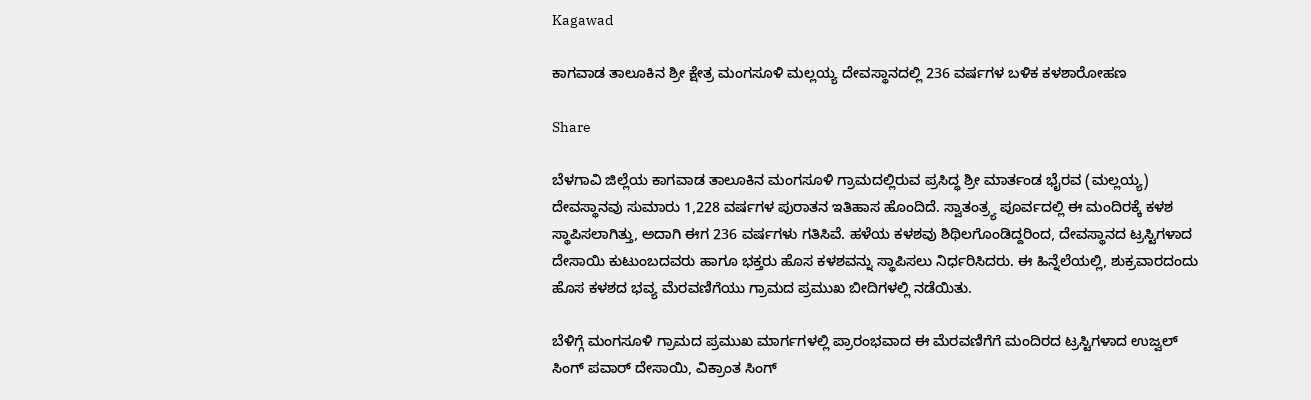Kagawad

ಕಾಗವಾಡ ತಾಲೂಕಿನ ಶ್ರೀ ಕ್ಷೇತ್ರ ಮಂಗಸೂಳಿ ಮಲ್ಲಯ್ಯ ದೇವಸ್ಥಾನದಲ್ಲಿ 236 ವರ್ಷಗಳ ಬಳಿಕ ಕಳಶಾರೋಹಣ

Share

ಬೆಳಗಾವಿ ಜಿಲ್ಲೆಯ ಕಾಗವಾಡ ತಾಲೂಕಿನ ಮಂಗಸೂಳಿ ಗ್ರಾಮದಲ್ಲಿರುವ ಪ್ರಸಿದ್ಧ ಶ್ರೀ ಮಾರ್ತಂಡ ಭೈರವ (ಮಲ್ಲಯ್ಯ) ದೇವಸ್ಥಾನವು ಸುಮಾರು 1,228 ವರ್ಷಗಳ ಪುರಾತನ ಇತಿಹಾಸ ಹೊಂದಿದೆ. ಸ್ವಾತಂತ್ರ್ಯ ಪೂರ್ವದಲ್ಲಿ ಈ ಮಂದಿರಕ್ಕೆ ಕಳಶ ಸ್ಥಾಪಿಸಲಾಗಿತ್ತು, ಅದಾಗಿ ಈಗ 236 ವರ್ಷಗಳು ಗತಿಸಿವೆ. ಹಳೆಯ ಕಳಶವು ಶಿಥಿಲಗೊಂಡಿದ್ದರಿಂದ, ದೇವಸ್ಥಾನದ ಟ್ರಸ್ಟಿಗಳಾದ ದೇಸಾಯಿ ಕುಟುಂಬದವರು ಹಾಗೂ ಭಕ್ತರು ಹೊಸ ಕಳಶವನ್ನು ಸ್ಥಾಪಿಸಲು ನಿರ್ಧರಿಸಿದರು. ಈ ಹಿನ್ನೆಲೆಯಲ್ಲಿ, ಶುಕ್ರವಾರದಂದು ಹೊಸ ಕಳಶದ ಭವ್ಯ ಮೆರವಣಿಗೆಯು ಗ್ರಾಮದ ಪ್ರಮುಖ ಬೀದಿಗಳಲ್ಲಿ ನಡೆಯಿತು.

ಬೆಳಿಗ್ಗೆ ಮಂಗಸೂಳಿ ಗ್ರಾಮದ ಪ್ರಮುಖ ಮಾರ್ಗಗಳಲ್ಲಿ ಪ್ರಾರಂಭವಾದ ಈ ಮೆರವಣಿಗೆಗೆ ಮಂದಿರದ ಟ್ರಸ್ಟಿಗಳಾದ ಉಜ್ವಲ್ ಸಿಂಗ್ ಪವಾರ್ ದೇಸಾಯಿ, ವಿಕ್ರಾಂತ ಸಿಂಗ್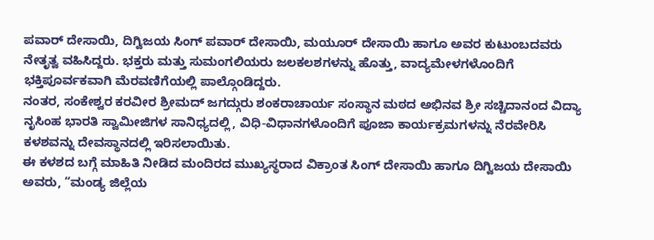ಪವಾರ್ ದೇಸಾಯಿ, ದಿಗ್ವಿಜಯ ಸಿಂಗ್ ಪವಾರ್ ದೇಸಾಯಿ, ಮಯೂರ್ ದೇಸಾಯಿ ಹಾಗೂ ಅವರ ಕುಟುಂಬದವರು ನೇತೃತ್ವ ವಹಿಸಿದ್ದರು. ಭಕ್ತರು ಮತ್ತು ಸುಮಂಗಲಿಯರು ಜಲಕಲಶಗಳನ್ನು ಹೊತ್ತು, ವಾದ್ಯಮೇಳಗಳೊಂದಿಗೆ ಭಕ್ತಿಪೂರ್ವಕವಾಗಿ ಮೆರವಣಿಗೆಯಲ್ಲಿ ಪಾಲ್ಗೊಂಡಿದ್ದರು.
ನಂತರ, ಸಂಕೇಶ್ವರ ಕರವೀರ ಶ್ರೀಮದ್ ಜಗದ್ಗುರು ಶಂಕರಾಚಾರ್ಯ ಸಂಸ್ಥಾನ ಮಠದ ಅಭಿನವ ಶ್ರೀ ಸಚ್ಚಿದಾನಂದ ವಿದ್ಯಾ ನೃಸಿಂಹ ಭಾರತಿ ಸ್ವಾಮೀಜಿಗಳ ಸಾನಿಧ್ಯದಲ್ಲಿ, ವಿಧಿ-ವಿಧಾನಗಳೊಂದಿಗೆ ಪೂಜಾ ಕಾರ್ಯಕ್ರಮಗಳನ್ನು ನೆರವೇರಿಸಿ ಕಳಶವನ್ನು ದೇವಸ್ಥಾನದಲ್ಲಿ ಇರಿಸಲಾಯಿತು.
ಈ ಕಳಶದ ಬಗ್ಗೆ ಮಾಹಿತಿ ನೀಡಿದ ಮಂದಿರದ ಮುಖ್ಯಸ್ಥರಾದ ವಿಕ್ರಾಂತ ಸಿಂಗ್ ದೇಸಾಯಿ ಹಾಗೂ ದಿಗ್ವಿಜಯ ದೇಸಾಯಿ ಅವರು, “ಮಂಡ್ಯ ಜಿಲ್ಲೆಯ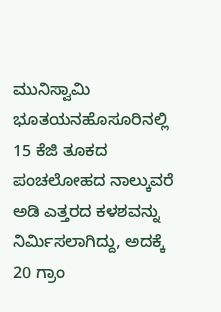ಮುನಿಸ್ವಾಮಿ ಭೂತಯನಹೊಸೂರಿನಲ್ಲಿ 15 ಕೆಜಿ ತೂಕದ ಪಂಚಲೋಹದ ನಾಲ್ಕುವರೆ ಅಡಿ ಎತ್ತರದ ಕಳಶವನ್ನು ನಿರ್ಮಿಸಲಾಗಿದ್ದು, ಅದಕ್ಕೆ 20 ಗ್ರಾಂ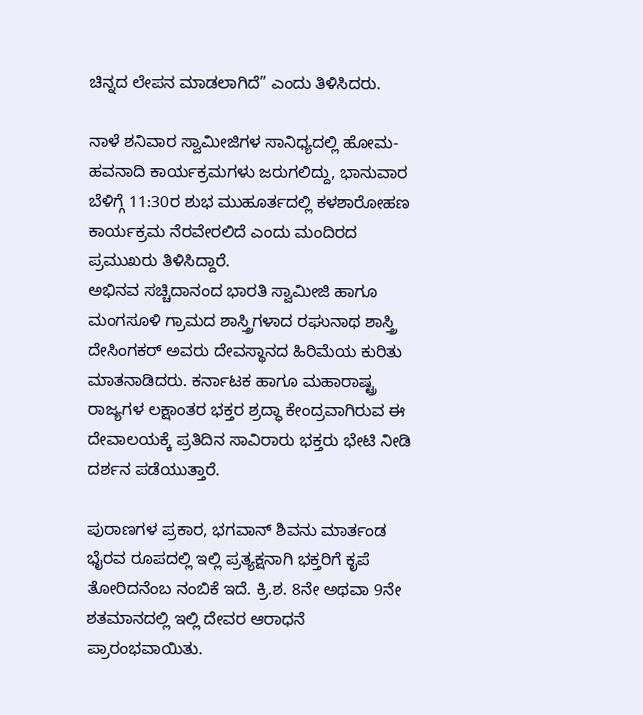ಚಿನ್ನದ ಲೇಪನ ಮಾಡಲಾಗಿದೆ” ಎಂದು ತಿಳಿಸಿದರು.

ನಾಳೆ ಶನಿವಾರ ಸ್ವಾಮೀಜಿಗಳ ಸಾನಿಧ್ಯದಲ್ಲಿ ಹೋಮ-ಹವನಾದಿ ಕಾರ್ಯಕ್ರಮಗಳು ಜರುಗಲಿದ್ದು, ಭಾನುವಾರ ಬೆಳಿಗ್ಗೆ 11:30ರ ಶುಭ ಮುಹೂರ್ತದಲ್ಲಿ ಕಳಶಾರೋಹಣ ಕಾರ್ಯಕ್ರಮ ನೆರವೇರಲಿದೆ ಎಂದು ಮಂದಿರದ ಪ್ರಮುಖರು ತಿಳಿಸಿದ್ದಾರೆ.
ಅಭಿನವ ಸಚ್ಚಿದಾನಂದ ಭಾರತಿ ಸ್ವಾಮೀಜಿ ಹಾಗೂ ಮಂಗಸೂಳಿ ಗ್ರಾಮದ ಶಾಸ್ತ್ರಿಗಳಾದ ರಘುನಾಥ ಶಾಸ್ತ್ರಿ ದೇಸಿಂಗಕರ್ ಅವರು ದೇವಸ್ಥಾನದ ಹಿರಿಮೆಯ ಕುರಿತು ಮಾತನಾಡಿದರು. ಕರ್ನಾಟಕ ಹಾಗೂ ಮಹಾರಾಷ್ಟ್ರ ರಾಜ್ಯಗಳ ಲಕ್ಷಾಂತರ ಭಕ್ತರ ಶ್ರದ್ಧಾ ಕೇಂದ್ರವಾಗಿರುವ ಈ ದೇವಾಲಯಕ್ಕೆ ಪ್ರತಿದಿನ ಸಾವಿರಾರು ಭಕ್ತರು ಭೇಟಿ ನೀಡಿ ದರ್ಶನ ಪಡೆಯುತ್ತಾರೆ.

ಪುರಾಣಗಳ ಪ್ರಕಾರ, ಭಗವಾನ್ ಶಿವನು ಮಾರ್ತಂಡ ಭೈರವ ರೂಪದಲ್ಲಿ ಇಲ್ಲಿ ಪ್ರತ್ಯಕ್ಷನಾಗಿ ಭಕ್ತರಿಗೆ ಕೃಪೆ ತೋರಿದನೆಂಬ ನಂಬಿಕೆ ಇದೆ. ಕ್ರಿ.ಶ. 8ನೇ ಅಥವಾ 9ನೇ ಶತಮಾನದಲ್ಲಿ ಇಲ್ಲಿ ದೇವರ ಆರಾಧನೆ ಪ್ರಾರಂಭವಾಯಿತು.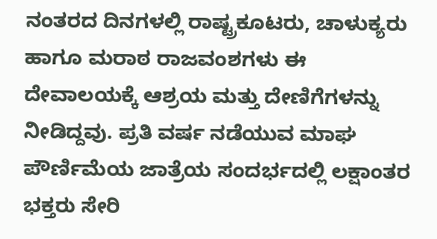ನಂತರದ ದಿನಗಳಲ್ಲಿ ರಾಷ್ಟ್ರಕೂಟರು, ಚಾಳುಕ್ಯರು ಹಾಗೂ ಮರಾಠ ರಾಜವಂಶಗಳು ಈ ದೇವಾಲಯಕ್ಕೆ ಆಶ್ರಯ ಮತ್ತು ದೇಣಿಗೆಗಳನ್ನು ನೀಡಿದ್ದವು. ಪ್ರತಿ ವರ್ಷ ನಡೆಯುವ ಮಾಘ ಪೌರ್ಣಿಮೆಯ ಜಾತ್ರೆಯ ಸಂದರ್ಭದಲ್ಲಿ ಲಕ್ಷಾಂತರ ಭಕ್ತರು ಸೇರಿ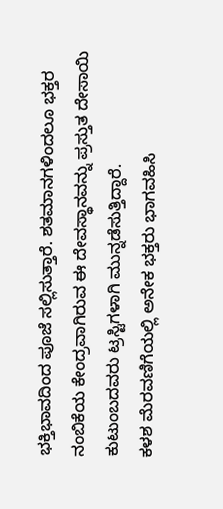ಭಕ್ತಿಭಾವದಿಂದ ಪೂಜೆ ಸಲ್ಲಿಸುತ್ತಾರೆ. ಶತಮಾನಗಳಿಂದಲೂ ಭಕ್ತರ ನಂಬಿಕೆಯ ಕೇಂದ್ರವಾಗಿರುವ ಈ ದೇವಸ್ಥಾನವನ್ನು ಪ್ರಸ್ತುತ ದೇಸಾಯಿ ಕುಟುಂಬದವರು ಟ್ರಸ್ಟಿಗಳಾಗಿ ಮುನ್ನಡೆಸುತ್ತಿದ್ದಾರೆ.
ಕಳಶ ಮೆರವಣಿಗೆಯಲ್ಲಿ ಅನೇಕ ಭಕ್ತರು ಭಾಗವಹಿಸಿ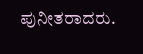ಪುನೀತರಾದರು.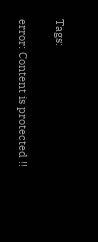Tags:

error: Content is protected !!